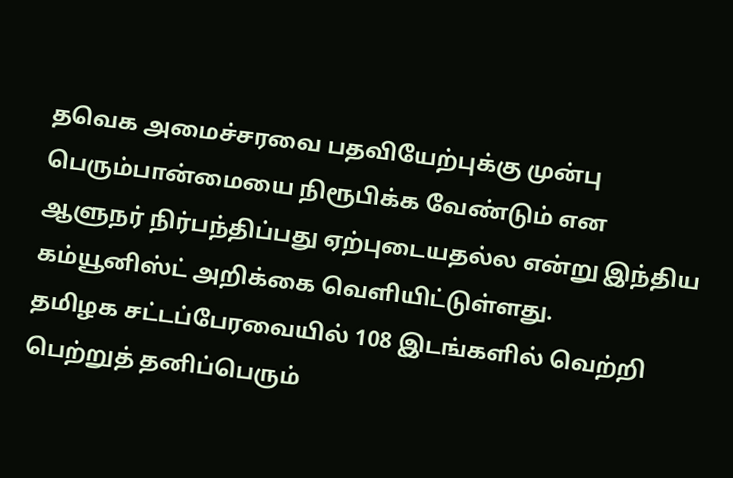தவெக அமைச்சரவை பதவியேற்புக்கு முன்பு பெரும்பான்மையை நிரூபிக்க வேண்டும் என ஆளுநர் நிர்பந்திப்பது ஏற்புடையதல்ல என்று இந்திய கம்யூனிஸ்ட் அறிக்கை வெளியிட்டுள்ளது.
தமிழக சட்டப்பேரவையில் 108 இடங்களில் வெற்றி பெற்றுத் தனிப்பெரும்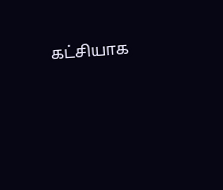கட்சியாக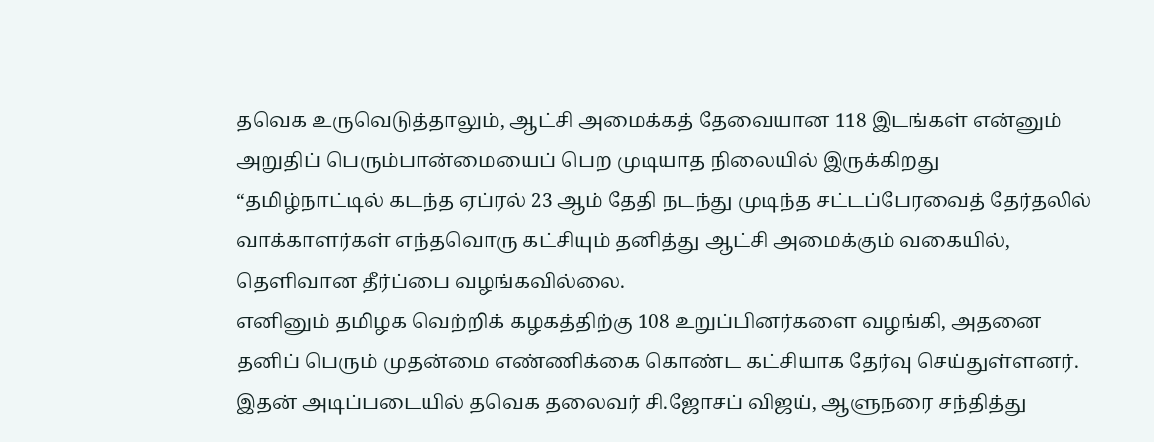தவெக உருவெடுத்தாலும், ஆட்சி அமைக்கத் தேவையான 118 இடங்கள் என்னும் அறுதிப் பெரும்பான்மையைப் பெற முடியாத நிலையில் இருக்கிறது
“தமிழ்நாட்டில் கடந்த ஏப்ரல் 23 ஆம் தேதி நடந்து முடிந்த சட்டப்பேரவைத் தேர்தலில் வாக்காளர்கள் எந்தவொரு கட்சியும் தனித்து ஆட்சி அமைக்கும் வகையில், தெளிவான தீர்ப்பை வழங்கவில்லை.
எனினும் தமிழக வெற்றிக் கழகத்திற்கு 108 உறுப்பினர்களை வழங்கி, அதனை தனிப் பெரும் முதன்மை எண்ணிக்கை கொண்ட கட்சியாக தேர்வு செய்துள்ளனர்.
இதன் அடிப்படையில் தவெக தலைவர் சி.ஜோசப் விஜய், ஆளுநரை சந்தித்து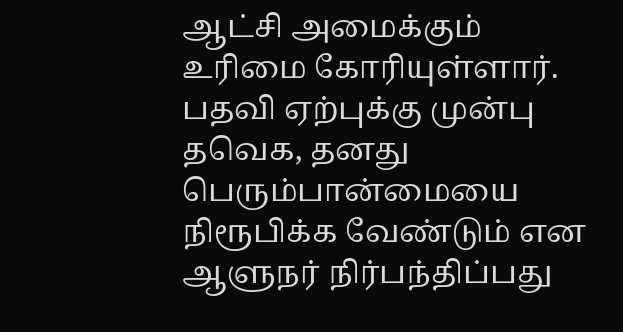ஆட்சி அமைக்கும் உரிமை கோரியுள்ளார். பதவி ஏற்புக்கு முன்பு தவெக, தனது பெரும்பான்மையை நிரூபிக்க வேண்டும் என ஆளுநர் நிர்பந்திப்பது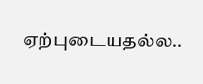ஏற்புடையதல்ல..